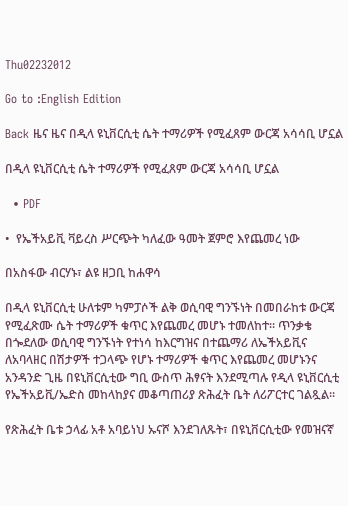Thu02232012

Go to :English Edition

Back ዜና ዜና በዲላ ዩኒቨርሲቲ ሴት ተማሪዎች የሚፈጸም ውርጃ አሳሳቢ ሆኗል

በዲላ ዩኒቨርሲቲ ሴት ተማሪዎች የሚፈጸም ውርጃ አሳሳቢ ሆኗል

  • PDF

•  የኤችአይቪ ቫይረስ ሥርጭት ካለፈው ዓመት ጀምሮ እየጨመረ ነው

በአስፋው ብርሃኑ፣ ልዩ ዘጋቢ ከሐዋሳ

በዲላ ዩኒቨርሲቲ ሁለቱም ካምፓሶች ልቅ ወሲባዊ ግንኙነት በመበራከቱ ውርጃ የሚፈጽሙ ሴት ተማሪዎች ቁጥር እየጨመረ መሆኑ ተመለከተ፡፡ ጥንቃቄ በጐደለው ወሲባዊ ግንኙነት የተነሳ ከእርግዝና በተጨማሪ ለኤችአይቪና ለአባላዘር በሽታዎች ተጋላጭ የሆኑ ተማሪዎች ቁጥር እየጨመረ መሆኑንና አንዳንድ ጊዜ በዩኒቨርሲቲው ግቢ ውስጥ ሕፃናት እንደሚጣሉ የዲላ ዩኒቨርሲቲ የኤችአይቪ/ኤድስ መከላከያና መቆጣጠሪያ ጽሕፈት ቤት ለሪፖርተር ገልጿል፡፡

የጽሕፈት ቤቱ ኃላፊ አቶ አባይነህ ኡናሾ እንደገለጹት፣ በዩኒቨርሲቲው የመዝናኛ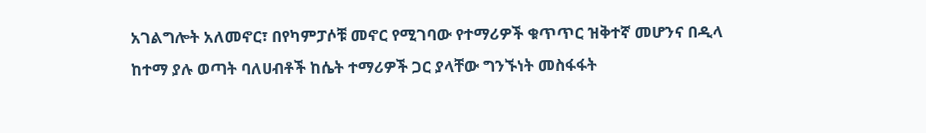አገልግሎት አለመኖር፣ በየካምፓሶቹ መኖር የሚገባው የተማሪዎች ቁጥጥር ዝቅተኛ መሆንና በዲላ ከተማ ያሉ ወጣት ባለሀብቶች ከሴት ተማሪዎች ጋር ያላቸው ግንኙነት መስፋፋት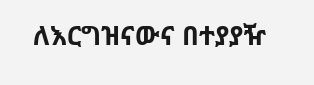ለእርግዝናውና በተያያዥ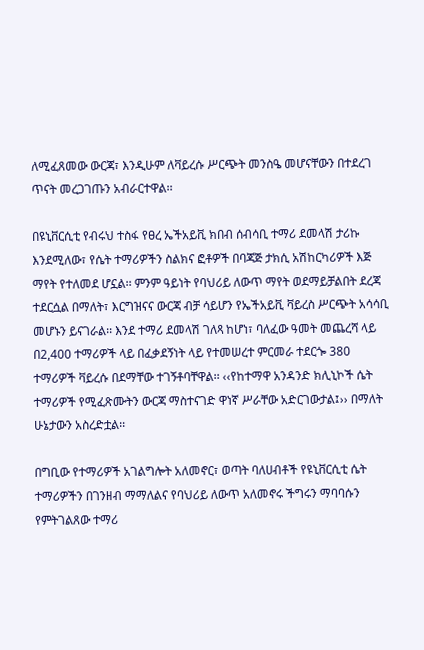ለሚፈጸመው ውርጃ፣ እንዲሁም ለቫይረሱ ሥርጭት መንስዔ መሆናቸውን በተደረገ ጥናት መረጋገጡን አብራርተዋል፡፡

በዩኒቨርሲቲ የብሩህ ተስፋ የፀረ ኤችአይቪ ክበብ ሰብሳቢ ተማሪ ደመላሽ ታሪኩ እንደሚለው፣ የሴት ተማሪዎችን ስልክና ፎቶዎች በባጃጅ ታክሲ አሽከርካሪዎች እጅ ማየት የተለመደ ሆኗል፡፡ ምንም ዓይነት የባህሪይ ለውጥ ማየት ወደማይቻልበት ደረጃ ተደርሷል በማለት፣ እርግዝናና ውርጃ ብቻ ሳይሆን የኤችአይቪ ቫይረስ ሥርጭት አሳሳቢ መሆኑን ይናገራል፡፡ እንደ ተማሪ ደመላሽ ገለጻ ከሆነ፣ ባለፈው ዓመት መጨረሻ ላይ በ2,400 ተማሪዎች ላይ በፈቃደኝነት ላይ የተመሠረተ ምርመራ ተደርጐ 380 ተማሪዎች ቫይረሱ በደማቸው ተገኝቶባቸዋል፡፡ ‹‹የከተማዋ አንዳንድ ክሊኒኮች ሴት ተማሪዎች የሚፈጽሙትን ውርጃ ማስተናገድ ዋነኛ ሥራቸው አድርገውታል፤›› በማለት ሁኔታውን አስረድቷል፡፡

በግቢው የተማሪዎች አገልግሎት አለመኖር፣ ወጣት ባለሀብቶች የዩኒቨርሲቲ ሴት ተማሪዎችን በገንዘብ ማማለልና የባህሪይ ለውጥ አለመኖሩ ችግሩን ማባባሱን የምትገልጸው ተማሪ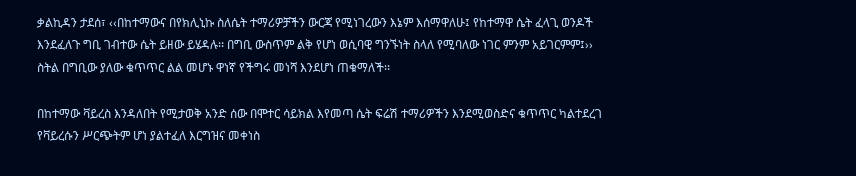ቃልኪዳን ታደሰ፣ ‹‹በከተማውና በየክሊኒኩ ስለሴት ተማሪዎቻችን ውርጃ የሚነገረውን እኔም እሰማዋለሁ፤ የከተማዋ ሴት ፈላጊ ወንዶች እንደፈለጉ ግቢ ገብተው ሴት ይዘው ይሄዳሉ፡፡ በግቢ ውስጥም ልቅ የሆነ ወሲባዊ ግንኙነት ስላለ የሚባለው ነገር ምንም አይገርምም፤›› ስትል በግቢው ያለው ቁጥጥር ልል መሆኑ ዋነኛ የችግሩ መነሻ እንደሆነ ጠቁማለች፡፡

በከተማው ቫይረስ እንዳለበት የሚታወቅ አንድ ሰው በሞተር ሳይክል እየመጣ ሴት ፍሬሽ ተማሪዎችን እንደሚወስድና ቁጥጥር ካልተደረገ የቫይረሱን ሥርጭትም ሆነ ያልተፈለ እርግዝና መቀነስ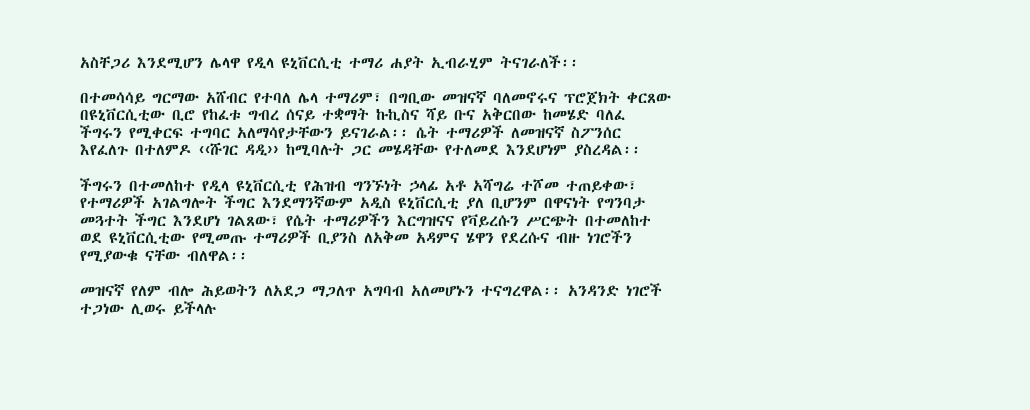አስቸጋሪ እንደሚሆን ሌላዋ የዲላ ዩኒቨርሲቲ ተማሪ ሐያት ኢብራሂም ትናገራለች፡፡

በተመሳሳይ ግርማው አሸብር የተባለ ሌላ ተማሪም፣ በግቢው መዝናኛ ባለመኖሩና ፕሮጀክት ቀርጸው በዩኒቨርሲቲው ቢሮ የከፈቱ ግብረ ሰናይ ተቋማት ኩኪስና ሻይ ቡና አቅርበው ከመሄድ ባለፈ ችግሩን የሚቀርፍ ተግባር አለማሳየታቸውን ይናገራል፡፡ ሴት ተማሪዎች ለመዝናኛ ስፖንሰር እየፈለጉ በተለምዶ ‹‹ሹገር ዳዲ›› ከሚባሉት ጋር መሄዳቸው የተለመደ እንደሆነም ያስረዳል፡፡

ችግሩን በተመለከተ የዲላ ዩኒቨርሲቲ የሕዝብ ግንኙነት ኃላፊ አቶ አሻግሬ ተሾመ ተጠይቀው፣ የተማሪዎች አገልግሎት ችግር እንደማንኛውም አዲስ ዩኒቨርሲቲ ያለ ቢሆንም በዋናነት የግንባታ መጓተት ችግር እንደሆነ ገልጸው፣ የሴት ተማሪዎችን እርግዝናና የቫይረሱን ሥርጭት በተመለከተ ወደ ዩኒቨርሲቲው የሚመጡ ተማሪዎች ቢያንስ ለአቅመ አዳምና ሄዋን የደረሱና ብዙ ነገሮችን የሚያውቁ ናቸው ብለዋል፡፡

መዝናኛ የለም ብሎ ሕይወትን ለአደጋ ማጋለጥ አግባብ አለመሆኑን ተናግረዋል፡፡ አንዳንድ ነገሮች ተጋነው ሊወሩ ይችላሉ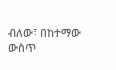ብለው፣ በከተማው ውስጥ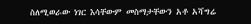ስለሚወራው ነገር እሳቸውም መስማታቸውን አቶ አሻግሬ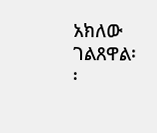አክለው ገልጸዋል፡፡